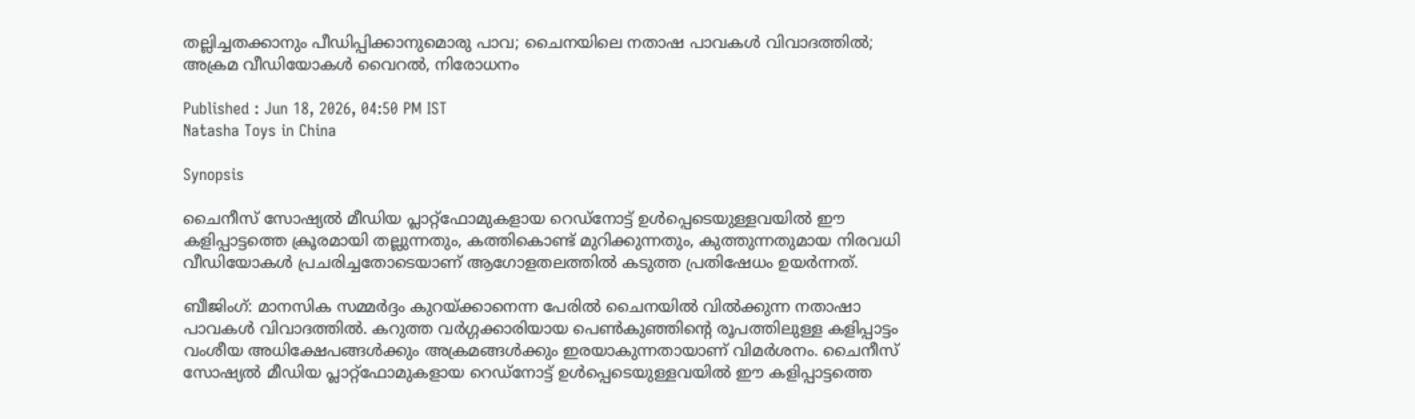തല്ലിച്ചതക്കാനും പീഡിപ്പിക്കാനുമൊരു പാവ; ചൈനയിലെ നതാഷ പാവകള്‍ വിവാദത്തില്‍; അക്രമ വീഡിയോകള്‍ വൈറല്‍, നിരോധനം

Published : Jun 18, 2026, 04:50 PM IST
Natasha Toys in China

Synopsis

ചൈനീസ് സോഷ്യല്‍ മീഡിയ പ്ലാറ്റ്ഫോമുകളായ റെഡ്നോട്ട് ഉള്‍പ്പെടെയുള്ളവയില്‍ ഈ കളിപ്പാട്ടത്തെ ക്രൂരമായി തല്ലുന്നതും, കത്തികൊണ്ട് മുറിക്കുന്നതും, കുത്തുന്നതുമായ നിരവധി വീഡിയോകള്‍ പ്രചരിച്ചതോടെയാണ് ആഗോളതലത്തില്‍ കടുത്ത പ്രതിഷേധം ഉയര്‍ന്നത്.

ബീജിംഗ്: മാനസിക സമ്മര്‍ദ്ദം കുറയ്ക്കാനെന്ന പേരില്‍ ചൈനയില്‍ വില്‍ക്കുന്ന നതാഷാ പാവകള്‍ വിവാദത്തില്‍. കറുത്ത വര്‍ഗ്ഗക്കാരിയായ പെണ്‍കുഞ്ഞിന്റെ രൂപത്തിലുള്ള കളിപ്പാട്ടം വംശീയ അധിക്ഷേപങ്ങള്‍ക്കും അക്രമങ്ങള്‍ക്കും ഇരയാകുന്നതായാണ് വിമര്‍ശനം. ചൈനീസ് സോഷ്യല്‍ മീഡിയ പ്ലാറ്റ്ഫോമുകളായ റെഡ്നോട്ട് ഉള്‍പ്പെടെയുള്ളവയില്‍ ഈ കളിപ്പാട്ടത്തെ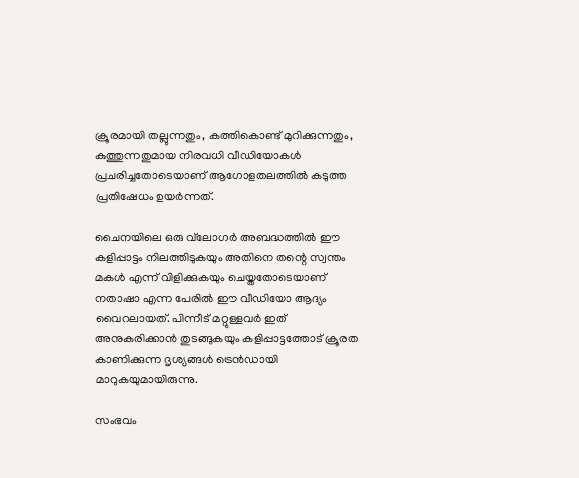ക്രൂരമായി തല്ലുന്നതും, കത്തികൊണ്ട് മുറിക്കുന്നതും, കുത്തുന്നതുമായ നിരവധി വീഡിയോകള്‍ പ്രചരിച്ചതോടെയാണ് ആഗോളതലത്തില്‍ കടുത്ത പ്രതിഷേധം ഉയര്‍ന്നത്.

ചൈനയിലെ ഒരു വ്‌ലോഗര്‍ അബദ്ധത്തില്‍ ഈ കളിപ്പാട്ടം നിലത്തിടുകയും അതിനെ തന്റെ സ്വന്തം മകള്‍ എന്ന് വിളിക്കുകയും ചെയ്തതോടെയാണ് നതാഷാ എന്ന പേരില്‍ ഈ വീഡിയോ ആദ്യം വൈറലായത്. പിന്നീട് മറ്റുള്ളവര്‍ ഇത് അനുകരിക്കാന്‍ തുടങ്ങുകയും കളിപ്പാട്ടത്തോട് ക്രൂരത കാണിക്കുന്ന ദൃശ്യങ്ങള്‍ ട്രെന്‍ഡായി മാറുകയുമായിരുന്നു.

സംഭവം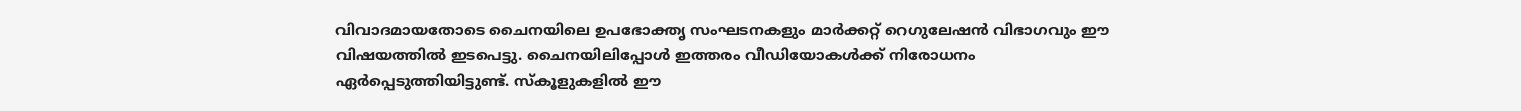വിവാദമായതോടെ ചൈനയിലെ ഉപഭോക്തൃ സംഘടനകളും മാര്‍ക്കറ്റ് റെഗുലേഷന്‍ വിഭാഗവും ഈ വിഷയത്തില്‍ ഇടപെട്ടു. ചൈനയിലിപ്പോള്‍ ഇത്തരം വീഡിയോകള്‍ക്ക് നിരോധനം ഏര്‍പ്പെടുത്തിയിട്ടുണ്ട്. സ്‌കൂളുകളില്‍ ഈ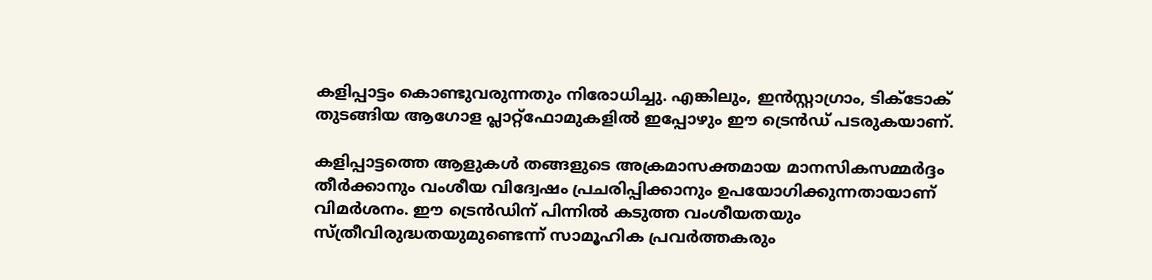കളിപ്പാട്ടം കൊണ്ടുവരുന്നതും നിരോധിച്ചു. എങ്കിലും, ഇന്‍സ്റ്റാഗ്രാം, ടിക്ടോക് തുടങ്ങിയ ആഗോള പ്ലാറ്റ്ഫോമുകളില്‍ ഇപ്പോഴും ഈ ട്രെന്‍ഡ് പടരുകയാണ്.

കളിപ്പാട്ടത്തെ ആളുകള്‍ തങ്ങളുടെ അക്രമാസക്തമായ മാനസികസമ്മര്‍ദ്ദം തീര്‍ക്കാനും വംശീയ വിദ്വേഷം പ്രചരിപ്പിക്കാനും ഉപയോഗിക്കുന്നതായാണ് വിമര്‍ശനം. ഈ ട്രെന്‍ഡിന് പിന്നില്‍ കടുത്ത വംശീയതയും സ്ത്രീവിരുദ്ധതയുമുണ്ടെന്ന് സാമൂഹിക പ്രവര്‍ത്തകരും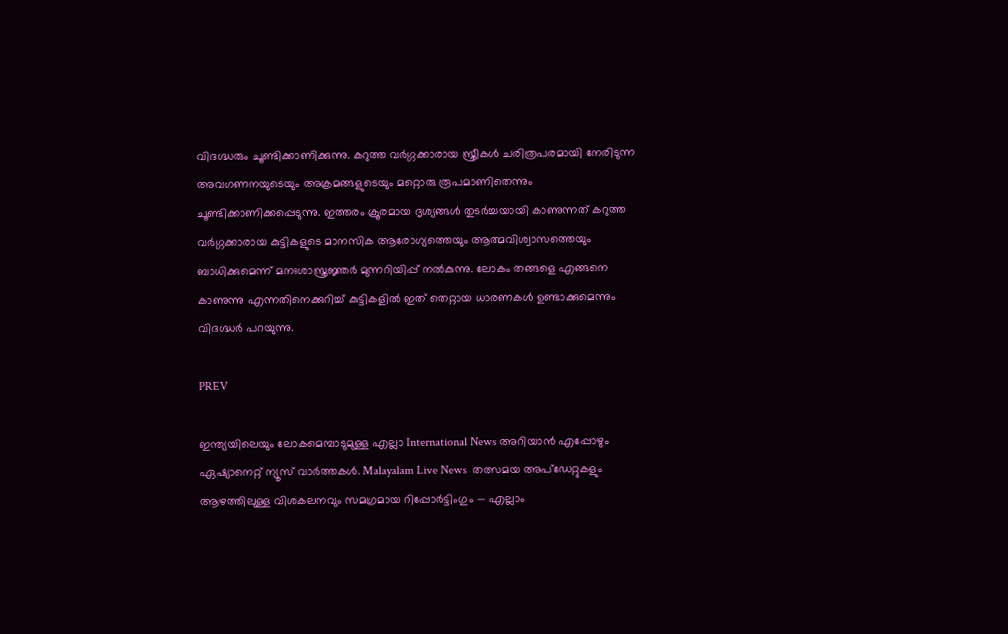വിദഗ്ദ്ധരും ചൂണ്ടിക്കാണിക്കുന്നു. കറുത്ത വര്‍ഗ്ഗക്കാരായ സ്ത്രീകള്‍ ചരിത്രപരമായി നേരിടുന്ന അവഗണനയുടെയും അക്രമങ്ങളുടെയും മറ്റൊരു രൂപമാണിതെന്നും ചൂണ്ടിക്കാണിക്കപ്പെടുന്നു. ഇത്തരം ക്രൂരമായ ദൃശ്യങ്ങള്‍ തുടര്‍ച്ചയായി കാണുന്നത് കറുത്ത വര്‍ഗ്ഗക്കാരായ കുട്ടികളുടെ മാനസിക ആരോഗ്യത്തെയും ആത്മവിശ്വാസത്തെയും ബാധിക്കുമെന്ന് മനഃശാസ്ത്രജ്ഞര്‍ മുന്നറിയിപ്പ് നല്‍കുന്നു. ലോകം തങ്ങളെ എങ്ങനെ കാണുന്നു എന്നതിനെക്കുറിച്ച് കുട്ടികളില്‍ ഇത് തെറ്റായ ധാരണകള്‍ ഉണ്ടാക്കുമെന്നും വിദഗ്ദ്ധര്‍ പറയുന്നു.

PREV

ഇന്ത്യയിലെയും ലോകമെമ്പാടുമുള്ള എല്ലാ International News അറിയാൻ എപ്പോഴും ഏഷ്യാനെറ്റ് ന്യൂസ് വാർത്തകൾ. Malayalam Live News  തത്സമയ അപ്‌ഡേറ്റുകളും ആഴത്തിലുള്ള വിശകലനവും സമഗ്രമായ റിപ്പോർട്ടിംഗും — എല്ലാം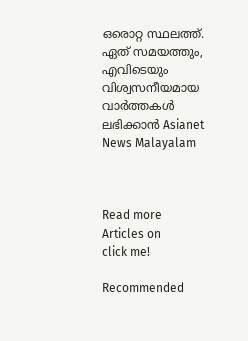ഒരൊറ്റ സ്ഥലത്ത്. ഏത് സമയത്തും, എവിടെയും വിശ്വസനീയമായ വാർത്തകൾ ലഭിക്കാൻ Asianet News Malayalam



Read more Articles on
click me!

Recommended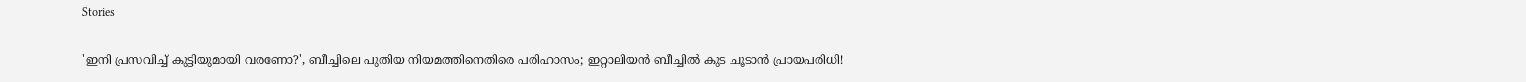Stories

'ഇനി പ്രസവിച്ച് കുട്ടിയുമായി വരണോ?', ബീച്ചിലെ പുതിയ നിയമത്തിനെതിരെ പരിഹാസം; ഇറ്റാലിയന്‍ ബീച്ചില്‍ കുട ചൂടാന്‍ പ്രായപരിധി!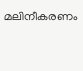മലിനീകരണം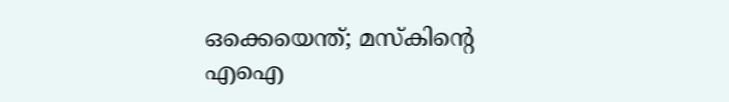ഒക്കെയെന്ത്; മസ്‌കിന്റെ എഐ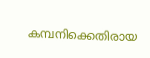കമ്പനിക്കെതിരായ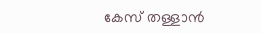കേസ് തള്ളാന്‍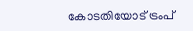കോടതിയോട് ട്രംപ്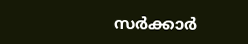സര്‍ക്കാര്‍